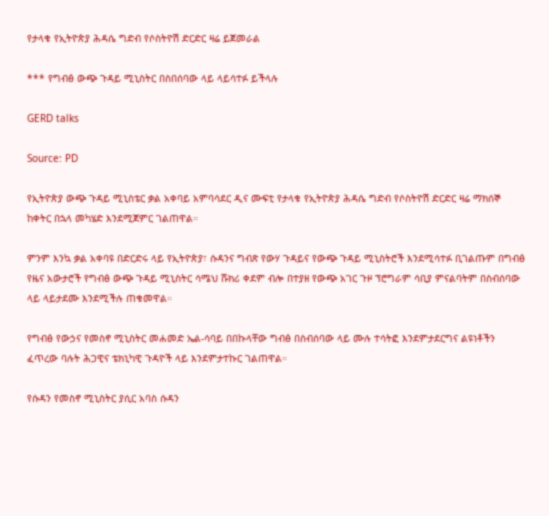የታላቁ የኢትዮጵያ ሕዳሴ ግድብ የሶስትዮሽ ድርድር ዛሬ ይጀመራል

*** የግብፅ ውጭ ጉዳይ ሚኒስትር በስበሰባው ላይ ላይሳተፉ ይችላሉ

GERD talks

Source: PD

የኢትዮጵያ ውጭ ጉዳይ ሚኒስቴር ቃል አቀባይ አምባሳደር ዲና ሙፍቲ የታላቁ የኢትዮጵያ ሕዳሴ ግድብ የሶስትዮሽ ድርድር ዛሬ ማክሰኞ ከቀትር በኋላ መካሄድ እንደሚጀምር ገልጠዋል።

ምንም እንኳ ቃል አቀባዩ በድርድሩ ላይ የኢትዮጵያ፣ ሱዳንና ግብጽ የውሃ ጉዳይና የውጭ ጉዳይ ሚኒስትሮች እንደሚሳተፉ ቢገልጡም በግብፅ የዜና አውታሮች የግብፅ ውጭ ጉዳይ ሚኒስትር ሳሜህ ሹክሪ ቀደም ብሎ በተያዘ የውጭ አገር ጉዞ ፕሮግራም ሳቢያ ምናልባትም በስብሰባው ላይ ላይታደሙ እንደሚችሉ ጠቁመዋል።

የግብፅ የውኃና የመስኖ ሚኒስትር መሐመድ ኤል-ሳባይ በበኩላቸው ግብፅ በስብሰባው ላይ ሙሉ ተሳትፎ እንደምታደርግና ልዩነቶችን ፈጥረው ባሉት ሕጋዊና ቴክኒካዊ ጉዳዮች ላይ እንደምታተኩር ገልጠዋል።

የሱዳን የመስኖ ሚኒስትር ያሲር አባስ ሱዳን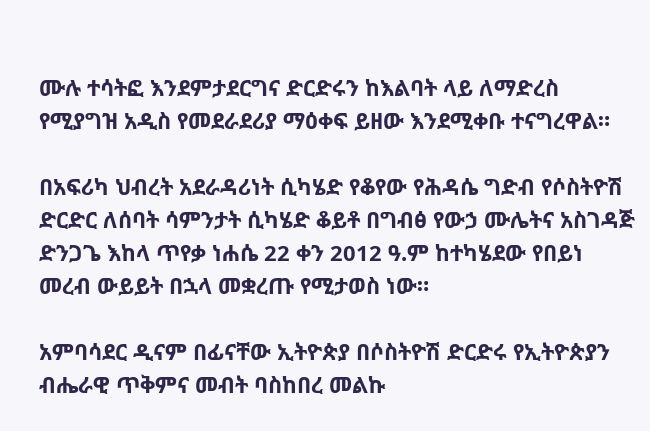ሙሉ ተሳትፎ እንደምታደርግና ድርድሩን ከእልባት ላይ ለማድረስ የሚያግዝ አዲስ የመደራደሪያ ማዕቀፍ ይዘው እንደሚቀቡ ተናግረዋል።

በአፍሪካ ህብረት አደራዳሪነት ሲካሄድ የቆየው የሕዳሴ ግድብ የሶስትዮሽ ድርድር ለሰባት ሳምንታት ሲካሄድ ቆይቶ በግብፅ የውኃ ሙሌትና አስገዳጅ ድንጋጌ እከላ ጥየቃ ነሐሴ 22 ቀን 2012 ዓ.ም ከተካሄደው የበይነ መረብ ውይይት በኋላ መቋረጡ የሚታወስ ነው።

አምባሳደር ዲናም በፊናቸው ኢትዮጵያ በሶስትዮሽ ድርድሩ የኢትዮጵያን ብሔራዊ ጥቅምና መብት ባስከበረ መልኩ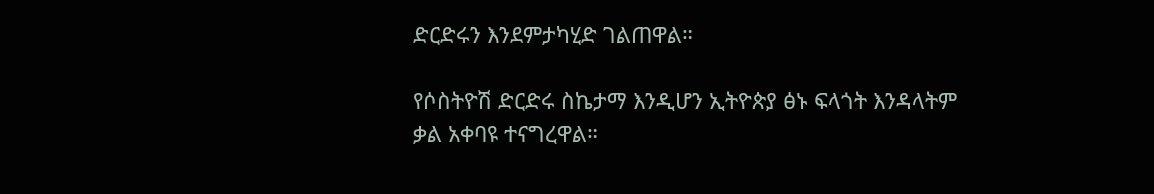ድርድሩን እንደምታካሂድ ገልጠዋል።

የሶስትዮሽ ድርድሩ ስኬታማ እንዲሆን ኢትዮጵያ ፅኑ ፍላጎት እንዳላትም ቃል አቀባዩ ተናግረዋል።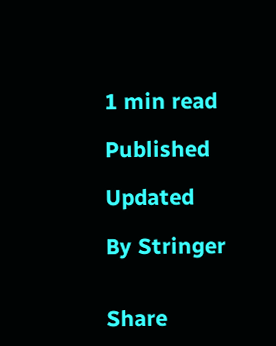1 min read

Published

Updated

By Stringer


Share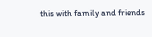this with family and friends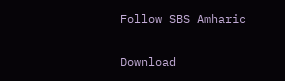Follow SBS Amharic

Download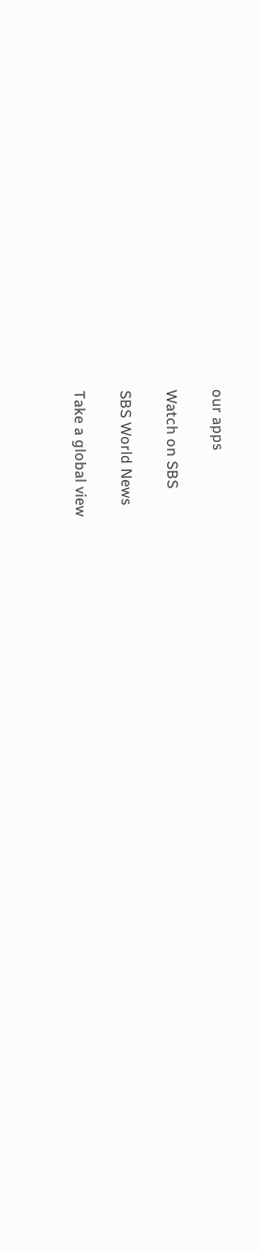our apps

Watch on SBS

SBS World News

Take a global view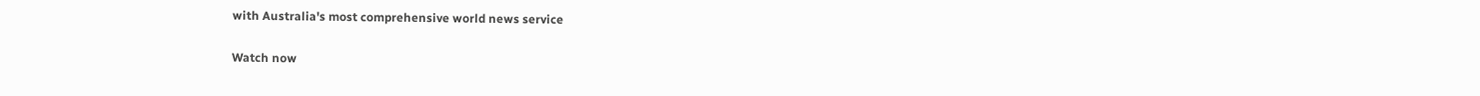with Australia's most comprehensive world news service

Watch now